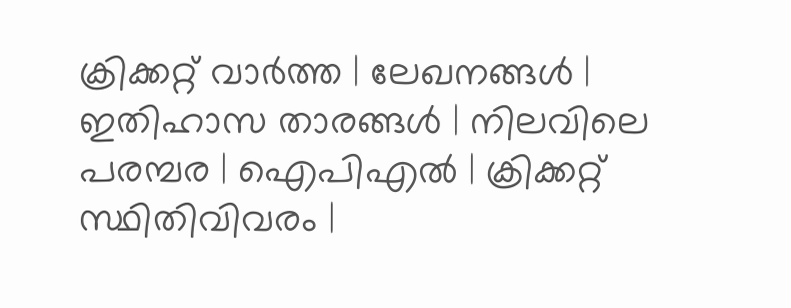ക്രിക്കറ്റ്‌ വാര്‍ത്ത | ലേഖനങ്ങള്‍ | ഇതിഹാസ താരങ്ങള്‍ | നിലവിലെ പരമ്പര | ഐപിഎല്‍ | ക്രിക്കറ്റ് സ്ഥിതിവിവരം |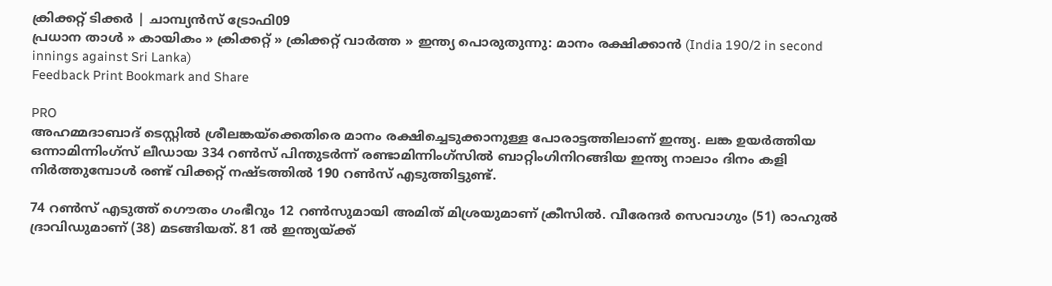ക്രിക്കറ്റ് ടിക്കര്‍ | ചാമ്പ്യന്‍സ് ട്രോഫി09
പ്രധാന താള്‍ » കായികം » ക്രിക്കറ്റ്‌ » ക്രിക്കറ്റ്‌ വാര്‍ത്ത » ഇന്ത്യ പൊരുതുന്നു: മാനം രക്ഷിക്കാന്‍ (India 190/2 in second innings against Sri Lanka)
Feedback Print Bookmark and Share

PRO
അഹമ്മദാബാ‍ദ് ടെസ്റ്റില്‍ ശ്രീലങ്കയ്ക്കെതിരെ മാനം രക്ഷിച്ചെടുക്കാനുള്ള പോരാട്ടത്തിലാണ് ഇന്ത്യ. ലങ്ക ഉയര്‍ത്തിയ ഒന്നാമിന്നിംഗ്സ് ലീഡായ 334 റണ്‍സ് പിന്തുടര്‍ന്ന് രണ്ടാമിന്നിംഗ്സില്‍ ബാറ്റിംഗിനിറങ്ങിയ ഇന്ത്യ നാലാം ദിനം കളി നിര്‍ത്തുമ്പോള്‍ രണ്ട് വിക്കറ്റ് നഷ്ടത്തില്‍ 190 റണ്‍സ് എടുത്തിട്ടുണ്ട്.

74 റണ്‍സ് എടുത്ത് ഗൌതം ഗംഭീറും 12 റണ്‍സുമായി അമിത് മിശ്രയുമാണ് ക്രീസില്‍. വീരേന്ദര്‍ സെവാഗും (51) രാഹുല്‍ ദ്രാവിഡുമാണ് (38) മടങ്ങിയത്. 81 ല്‍ ഇന്ത്യയ്ക്ക്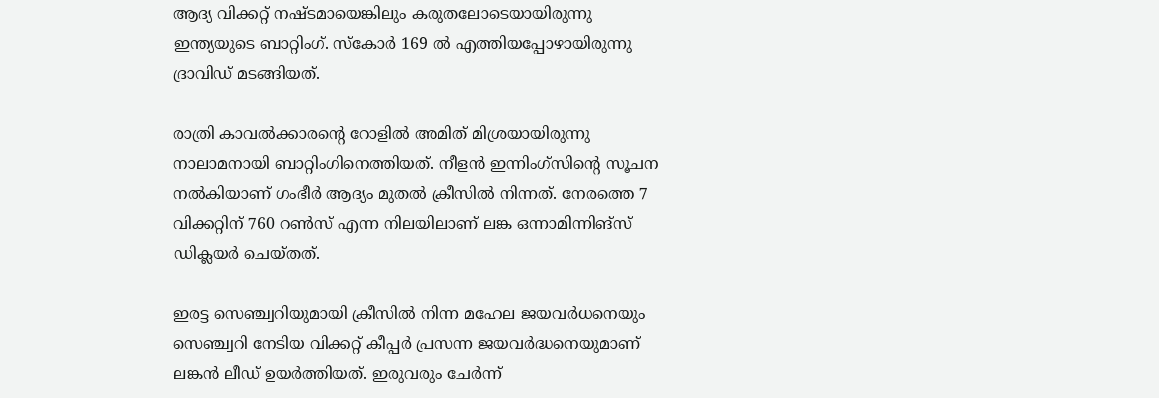ആദ്യ വിക്കറ്റ് നഷ്ടമായെങ്കിലും കരുതലോടെയായിരുന്നു ഇന്ത്യയുടെ ബാറ്റിംഗ്. സ്കോര്‍ 169 ല്‍ എത്തിയപ്പോഴായിരുന്നു ദ്രാവിഡ് മടങ്ങിയത്.

രാത്രി കാവല്‍ക്കാരന്‍റെ റോളില്‍ അമിത് മിശ്രയായിരുന്നു നാലാമനായി ബാറ്റിംഗിനെത്തിയത്. നീളന്‍ ഇന്നിംഗ്സിന്‍റെ സൂചന നല്‍കിയാണ് ഗംഭീര്‍ ആദ്യം മുതല്‍ ക്രീസില്‍ നിന്നത്. നേരത്തെ 7 വിക്കറ്റിന് 760 റണ്‍സ് എന്ന നിലയിലാണ് ലങ്ക ഒന്നാമിന്നിങ്‌സ് ഡിക്ലയര്‍ ചെയ്തത്.

ഇരട്ട സെഞ്ച്വറിയുമായി ക്രീസില്‍ നിന്ന മഹേല ജയവര്‍ധനെയും സെഞ്ച്വറി നേടിയ വിക്കറ്റ് കീപ്പര്‍ പ്രസന്ന ജയവര്‍ദ്ധനെയുമാണ് ലങ്കന്‍ ലീഡ് ഉയര്‍ത്തിയത്. ഇരുവരും ചേര്‍ന്ന്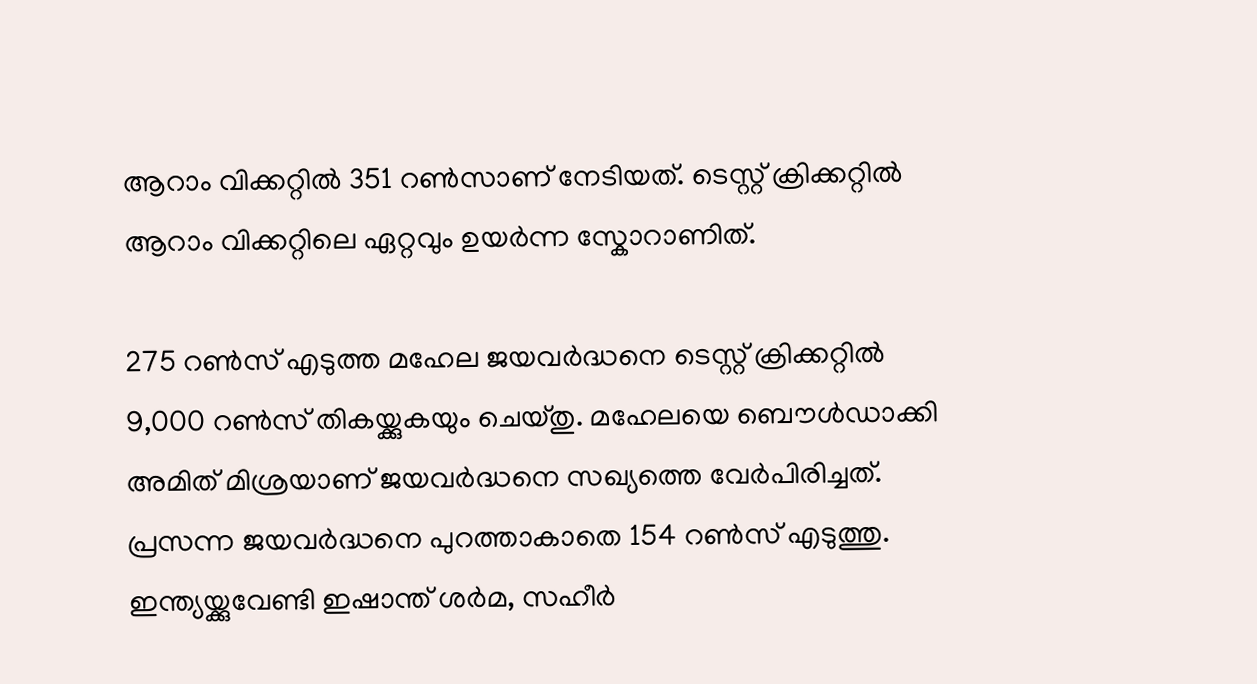ആറാം വിക്കറ്റില്‍ 351 റണ്‍സാണ് നേടിയത്. ടെസ്റ്റ് ക്രിക്കറ്റില്‍ ആറാം വിക്കറ്റിലെ ഏറ്റവും ഉയര്‍ന്ന സ്കോറാണിത്.

275 റണ്‍സ് എടുത്ത മഹേല ജയവര്‍ദ്ധനെ ടെസ്റ്റ് ക്രിക്കറ്റില്‍ 9,000 റണ്‍സ് തികയ്ക്കുകയും ചെയ്തു. മഹേലയെ ബൌള്‍ഡാക്കി അമിത് മിശ്രയാണ് ജയവര്‍ദ്ധനെ സഖ്യത്തെ വേര്‍പിരിച്ചത്. പ്രസന്ന ജയവര്‍ദ്ധനെ പുറത്താകാതെ 154 റണ്‍സ് എടുത്തു. ഇന്ത്യയ്ക്കുവേണ്ടി ഇഷാന്ത് ശര്‍മ, സഹീര്‍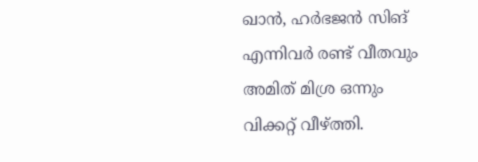ഖാന്‍, ഹര്‍ഭജന്‍ സിങ് എന്നിവര്‍ രണ്ട് വീതവും അമിത് മിശ്ര ഒന്നും വിക്കറ്റ് വീഴ്ത്തി.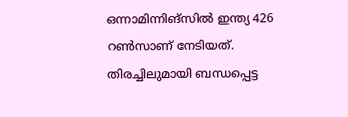ഒന്നാമിന്നിങ്‌സില്‍ ഇന്ത്യ 426 റണ്‍സാണ് നേടിയത്.
തിരച്ചിലുമായി ബന്ധപ്പെട്ട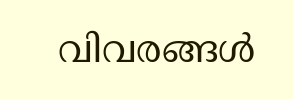വിവരങ്ങള്‍